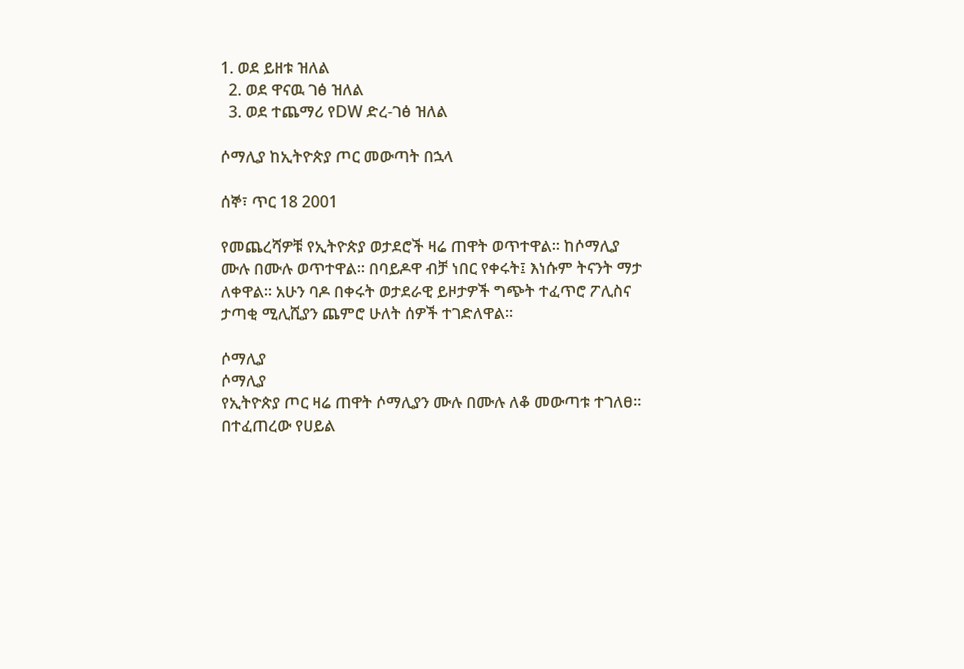1. ወደ ይዘቱ ዝለል
  2. ወደ ዋናዉ ገፅ ዝለል
  3. ወደ ተጨማሪ የDW ድረ-ገፅ ዝለል

ሶማሊያ ከኢትዮጵያ ጦር መውጣት በኋላ

ሰኞ፣ ጥር 18 2001

የመጨረሻዎቹ የኢትዮጵያ ወታደሮች ዛሬ ጠዋት ወጥተዋል። ከሶማሊያ ሙሉ በሙሉ ወጥተዋል። በባይዶዋ ብቻ ነበር የቀሩት፤ እነሱም ትናንት ማታ ለቀዋል። አሁን ባዶ በቀሩት ወታደራዊ ይዞታዎች ግጭት ተፈጥሮ ፖሊስና ታጣቂ ሚሊሺያን ጨምሮ ሁለት ሰዎች ተገድለዋል።

ሶማሊያ
ሶማሊያ
የኢትዮጵያ ጦር ዛሬ ጠዋት ሶማሊያን ሙሉ በሙሉ ለቆ መውጣቱ ተገለፀ። በተፈጠረው የሀይል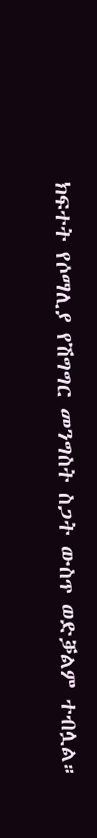ክፍተት የሶማሊያ የሽግግር መንግስት ስጋት ውስጥ ወድቓልም ተብሏል።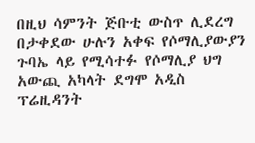በዚህ ሳምንት ጅቡቲ ውስጥ ሊደረግ በታቀደው ሁሉን አቀፍ የሶማሊያውያን ጉባኤ ላይ የሚሳተፉ የሶማሊያ ህግ አውጪ አካላት ደግሞ አዲስ ፕሬዚዳንት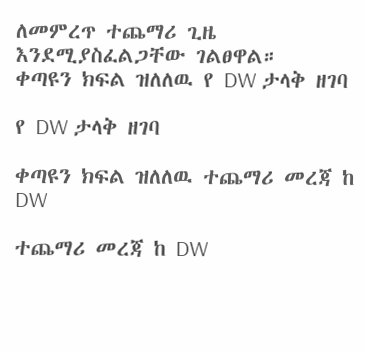ለመምረጥ ተጨማሪ ጊዜ እንደሚያስፈልጋቸው ገልፀዋል።
ቀጣዩን ክፍል ዝለለዉ የ DW ታላቅ ዘገባ

የ DW ታላቅ ዘገባ

ቀጣዩን ክፍል ዝለለዉ ተጨማሪ መረጃ ከ DW

ተጨማሪ መረጃ ከ DW